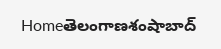Homeతెలంగాణశంషాబాద్‌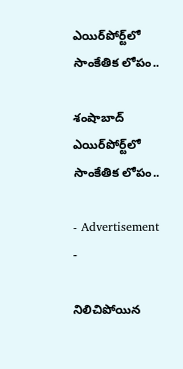ఎయిర్‌పోర్ట్‌లో సాంకేతిక లోపం..

శంషాబాద్‌ ఎయిర్‌పోర్ట్‌లో సాంకేతిక లోపం..

- Advertisement -

నిలిచిపోయిన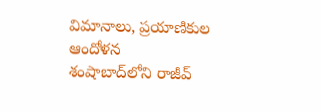విమానాలు, ప్రయాణికుల ఆందోళన
శంషాబాద్‌లోని రాజీవ్‌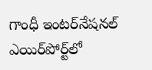గాంధీ ఇంటర్‌నేషనల్‌ ఎయిర్‌పోర్ట్‌లో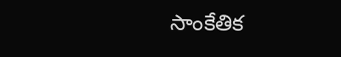సాంకేతిక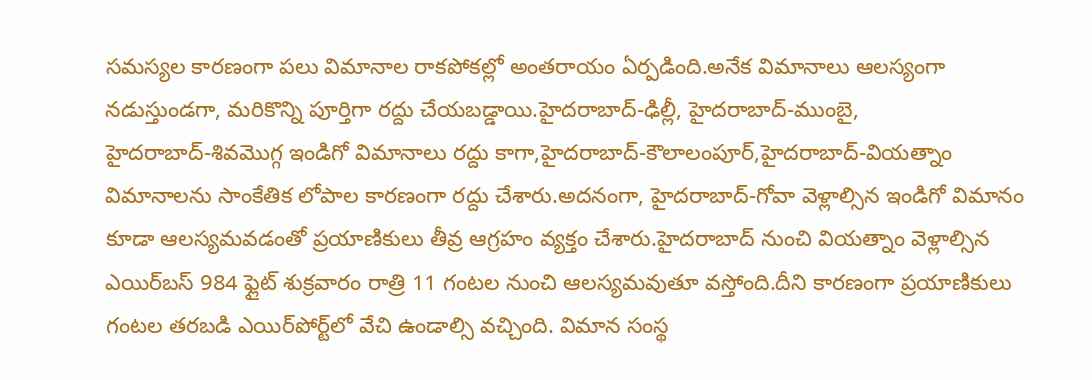సమస్యల కారణంగా పలు విమానాల రాకపోకల్లో అంతరాయం ఏర్పడింది.అనేక విమానాలు ఆలస్యంగా నడుస్తుండగా, మరికొన్ని పూర్తిగా రద్దు చేయబడ్డాయి.హైదరాబాద్‌-ఢిల్లీ, హైదరాబాద్‌-ముంబై, హైదరాబాద్‌-శివమొగ్గ ఇండిగో విమానాలు రద్దు కాగా,హైదరాబాద్‌-కౌలాలంపూర్‌,హైదరాబాద్‌-వియత్నాం విమానాలను సాంకేతిక లోపాల కారణంగా రద్దు చేశారు.అదనంగా, హైదరాబాద్‌-గోవా వెళ్లాల్సిన ఇండిగో విమానం కూడా ఆలస్యమవడంతో ప్రయాణికులు తీవ్ర ఆగ్రహం వ్యక్తం చేశారు.హైదరాబాద్‌ నుంచి వియత్నాం వెళ్లాల్సిన ఎయిర్‌బస్‌ 984 ఫ్లైట్‌ శుక్రవారం రాత్రి 11 గంటల నుంచి ఆలస్యమవుతూ వస్తోంది.దీని కారణంగా ప్రయాణికులు గంటల తరబడి ఎయిర్‌పోర్ట్‌లో వేచి ఉండాల్సి వచ్చింది. విమాన సంస్థ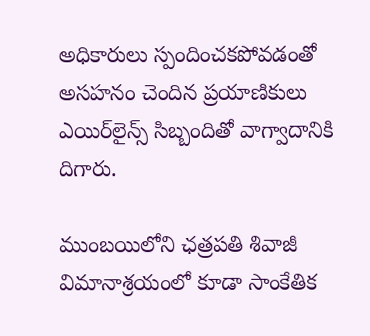అధికారులు స్పందించకపోవడంతో అసహనం చెందిన ప్రయాణికులు ఎయిర్‌లైన్స్‌ సిబ్బందితో వాగ్వాదానికి దిగారు.

ముంబయిలోని ఛత్రపతి శివాజీ విమానాశ్రయంలో కూడా సాంకేతిక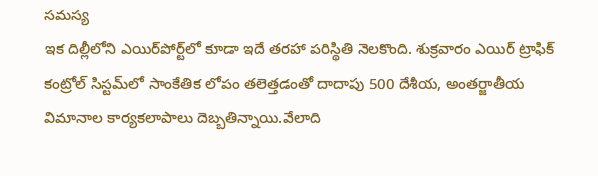సమస్య
ఇక దిల్లీలోని ఎయిర్‌పోర్ట్‌లో కూడా ఇదే తరహా పరిస్థితి నెలకొంది. శుక్రవారం ఎయిర్‌ ట్రాఫిక్‌ కంట్రోల్‌ సిస్టమ్‌లో సాంకేతిక లోపం తలెత్తడంతో దాదాపు 500 దేశీయ, అంతర్జాతీయ విమానాల కార్యకలాపాలు దెబ్బతిన్నాయి.వేలాది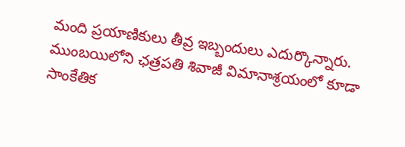మంది ప్రయాణికులు తీవ్ర ఇబ్బందులు ఎదుర్కొన్నారు. ముంబయిలోని ఛత్రపతి శివాజీ విమానాశ్రయంలో కూడా సాంకేతిక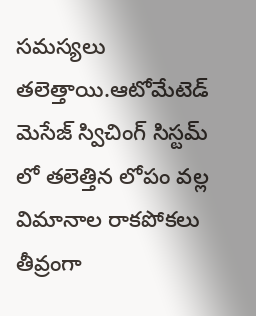సమస్యలు తలెత్తాయి.ఆటోమేటెడ్‌ మెసేజ్‌ స్విచింగ్‌ సిస్టమ్‌ లో తలెత్తిన లోపం వల్ల విమానాల రాకపోకలు తీవ్రంగా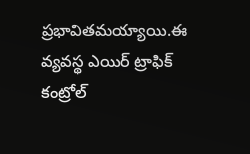ప్రభావితమయ్యాయి.ఈ వ్యవస్థ ఎయిర్‌ ట్రాఫిక్‌ కంట్రోల్‌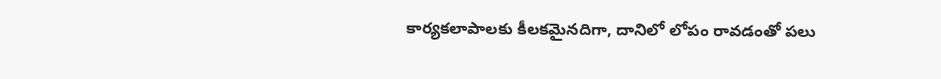కార్యకలాపాలకు కీలకమైనదిగా, దానిలో లోపం రావడంతో పలు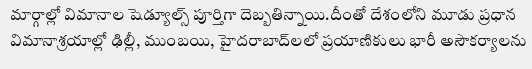మార్గాల్లో విమానాల షెడ్యూల్స్‌ పూర్తిగా దెబ్బతిన్నాయి.దీంతో దేశంలోని మూడు ప్రధాన విమానాశ్రయాల్లో ఢిల్లీ, ముంబయి, హైదరాబాద్‌లలో ప్రయాణికులు భారీ అసౌకర్యాలను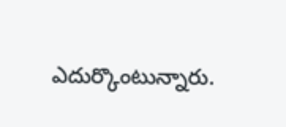ఎదుర్కొంటున్నారు.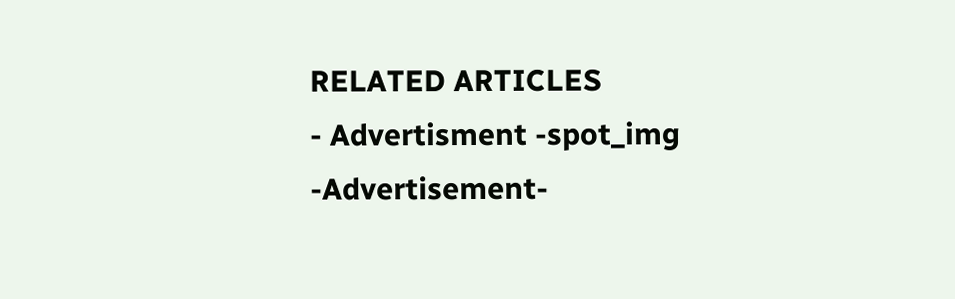RELATED ARTICLES
- Advertisment -spot_img
-Advertisement-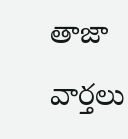తాజా వార్తలు